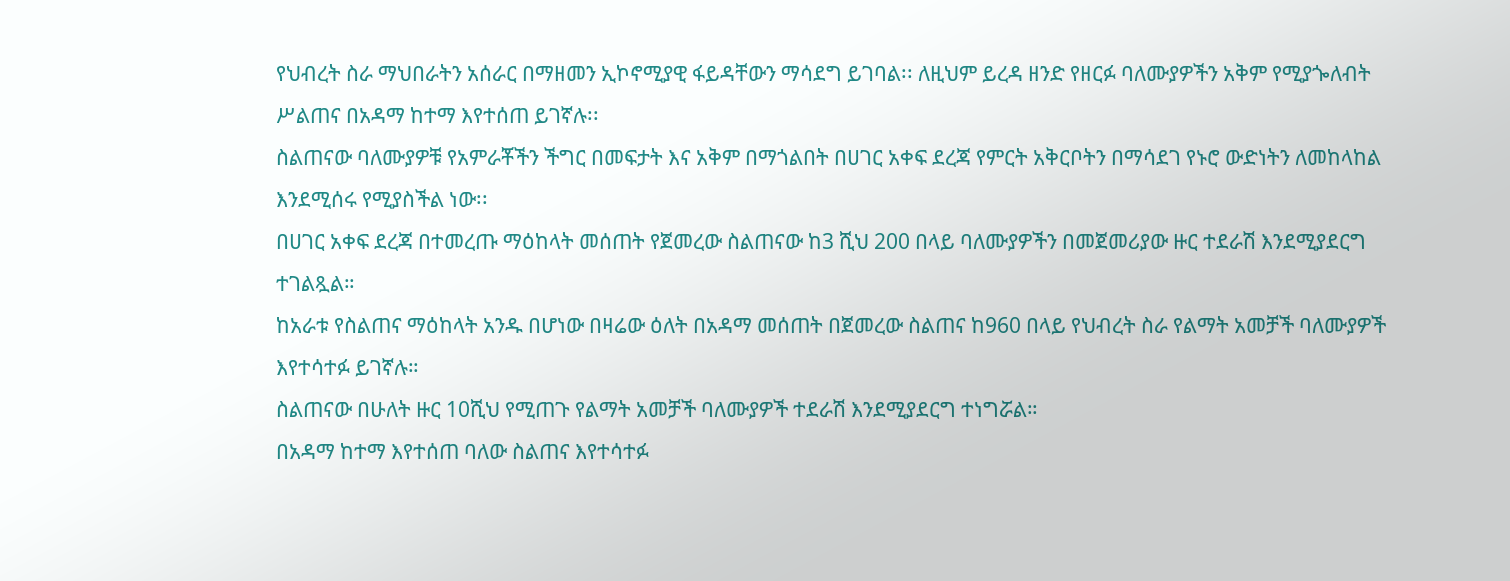የህብረት ስራ ማህበራትን አሰራር በማዘመን ኢኮኖሚያዊ ፋይዳቸውን ማሳደግ ይገባል፡፡ ለዚህም ይረዳ ዘንድ የዘርፉ ባለሙያዎችን አቅም የሚያጐለብት ሥልጠና በአዳማ ከተማ እየተሰጠ ይገኛሉ፡፡
ስልጠናው ባለሙያዎቹ የአምራቾችን ችግር በመፍታት እና አቅም በማጎልበት በሀገር አቀፍ ደረጃ የምርት አቅርቦትን በማሳደገ የኑሮ ውድነትን ለመከላከል እንደሚሰሩ የሚያስችል ነው፡፡
በሀገር አቀፍ ደረጃ በተመረጡ ማዕከላት መሰጠት የጀመረው ስልጠናው ከ3 ሺህ 200 በላይ ባለሙያዎችን በመጀመሪያው ዙር ተደራሽ እንደሚያደርግ ተገልጿል።
ከአራቱ የስልጠና ማዕከላት አንዱ በሆነው በዛሬው ዕለት በአዳማ መሰጠት በጀመረው ስልጠና ከ960 በላይ የህብረት ስራ የልማት አመቻች ባለሙያዎች እየተሳተፉ ይገኛሉ።
ስልጠናው በሁለት ዙር 10ሺህ የሚጠጉ የልማት አመቻች ባለሙያዎች ተደራሽ እንደሚያደርግ ተነግሯል።
በአዳማ ከተማ እየተሰጠ ባለው ስልጠና እየተሳተፉ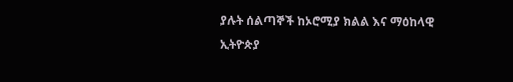ያሉት ሰልጣኞች ከኦሮሚያ ክልል እና ማዕከላዊ ኢትዮጵያ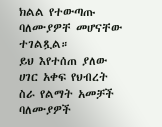ክልል የተውጣጡ ባለሙያዎቸ መሆናቸው ተገልጿል።
ይህ እየተሰጠ ያለው ሀገር አቀፍ የህብረት ስራ የልማት አመቻች ባለሙያዎች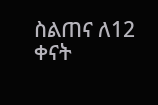ስልጠና ለ12 ቀናት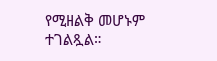የሚዘልቅ መሆኑም ተገልጿል።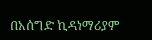በአሰግድ ኪዳነማሪያም